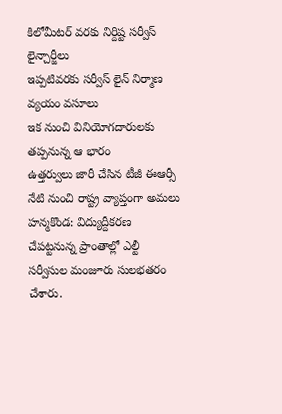కిలోమీటర్ వరకు నిర్దిష్ట సర్వీస్ లైన్చార్జీలు
ఇప్పటివరకు సర్వీస్ లైన్ నిర్మాణ వ్యయం వసూలు
ఇక నుంచి వినియోగదారులకు తప్పనున్న ఆ భారం
ఉత్తర్వులు జారీ చేసిన టీజీ ఈఆర్సీ
నేటి నుంచి రాష్ట్ర వ్యాప్తంగా అమలు
హన్మకొండ: విద్యుద్దీకరణ చేపట్టనున్న ప్రాంతాల్లో ఎల్టీ సర్వీసుల మంజూరు సులభతరం చేశారు.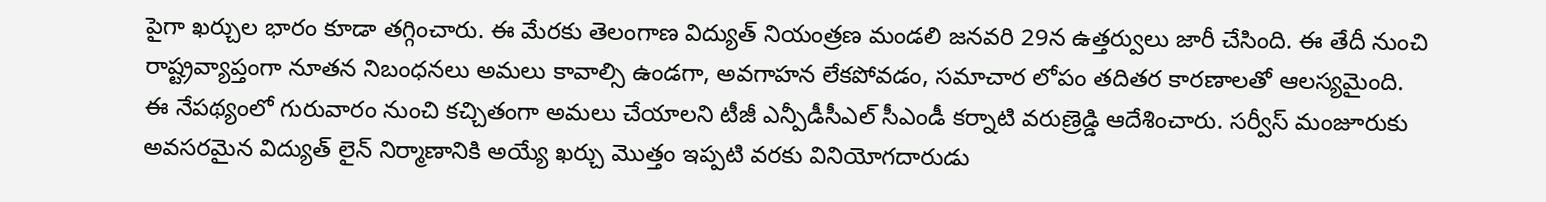పైగా ఖర్చుల భారం కూడా తగ్గించారు. ఈ మేరకు తెలంగాణ విద్యుత్ నియంత్రణ మండలి జనవరి 29న ఉత్తర్వులు జారీ చేసింది. ఈ తేదీ నుంచి రాష్ట్రవ్యాప్తంగా నూతన నిబంధనలు అమలు కావాల్సి ఉండగా, అవగాహన లేకపోవడం, సమాచార లోపం తదితర కారణాలతో ఆలస్యమైంది.
ఈ నేపథ్యంలో గురువారం నుంచి కచ్చితంగా అమలు చేయాలని టీజీ ఎన్పీడీసీఎల్ సీఎండీ కర్నాటి వరుణ్రెడ్డి ఆదేశించారు. సర్వీస్ మంజూరుకు అవసరమైన విద్యుత్ లైన్ నిర్మాణానికి అయ్యే ఖర్చు మొత్తం ఇప్పటి వరకు వినియోగదారుడు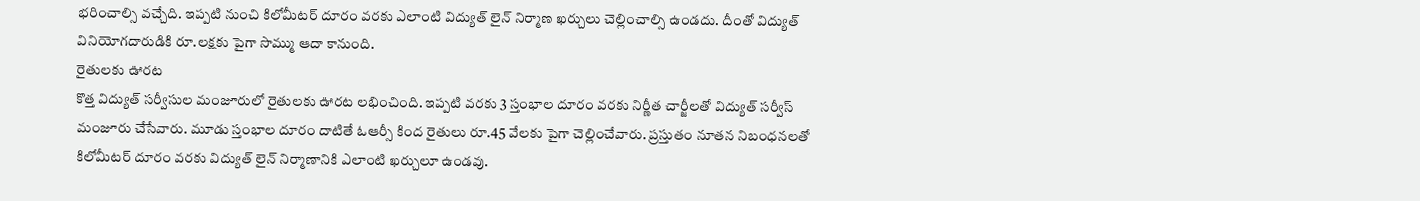భరించాల్సి వచ్చేది. ఇప్పటి నుంచి కిలోమీటర్ దూరం వరకు ఎలాంటి విద్యుత్ లైన్ నిర్మాణ ఖర్చులు చెల్లించాల్సి ఉండదు. దీంతో విద్యుత్ వినియోగదారుడికి రూ.లక్షకు పైగా సొమ్ము ఆదా కానుంది.
రైతులకు ఊరట
కొత్త విద్యుత్ సర్వీసుల మంజూరులో రైతులకు ఊరట లభించింది. ఇప్పటి వరకు 3 స్తంభాల దూరం వరకు నిర్ణీత చార్జీలతో విద్యుత్ సర్వీస్ మంజూరు చేసేవారు. మూడు స్తంభాల దూరం దాటితే ఓఆర్సీ కింద రైతులు రూ.45 వేలకు పైగా చెల్లించేవారు. ప్రస్తుతం నూతన నిబంధనలతో కిలోమీటర్ దూరం వరకు విద్యుత్ లైన్ నిర్మాణానికి ఎలాంటి ఖర్చులూ ఉండవు.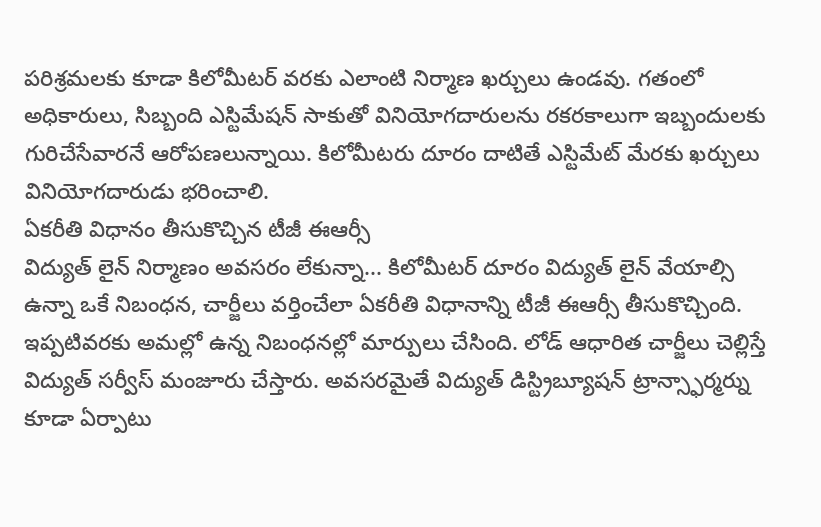పరిశ్రమలకు కూడా కిలోమీటర్ వరకు ఎలాంటి నిర్మాణ ఖర్చులు ఉండవు. గతంలో అధికారులు, సిబ్బంది ఎస్టిమేషన్ సాకుతో వినియోగదారులను రకరకాలుగా ఇబ్బందులకు గురిచేసేవారనే ఆరోపణలున్నాయి. కిలోమీటరు దూరం దాటితే ఎస్టిమేట్ మేరకు ఖర్చులు వినియోగదారుడు భరించాలి.
ఏకరీతి విధానం తీసుకొచ్చిన టీజీ ఈఆర్సీ
విద్యుత్ లైన్ నిర్మాణం అవసరం లేకున్నా... కిలోమీటర్ దూరం విద్యుత్ లైన్ వేయాల్సి ఉన్నా ఒకే నిబంధన, చార్జీలు వర్తించేలా ఏకరీతి విధానాన్ని టీజీ ఈఆర్సీ తీసుకొచ్చింది. ఇప్పటివరకు అమల్లో ఉన్న నిబంధనల్లో మార్పులు చేసింది. లోడ్ ఆధారిత చార్జీలు చెల్లిస్తే విద్యుత్ సర్వీస్ మంజూరు చేస్తారు. అవసరమైతే విద్యుత్ డిస్ట్రిబ్యూషన్ ట్రాన్స్ఫార్మర్ను కూడా ఏర్పాటు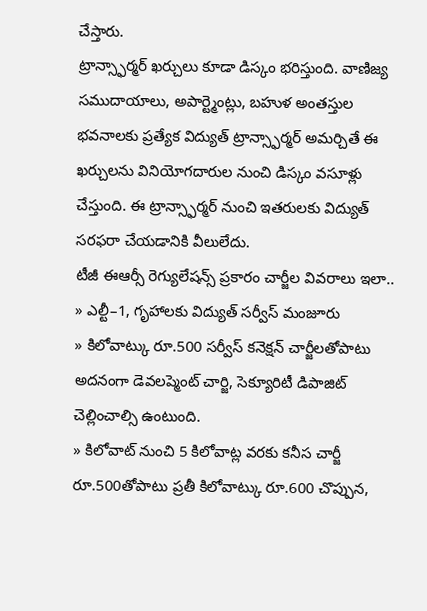చేస్తారు.
ట్రాన్స్ఫార్మర్ ఖర్చులు కూడా డిస్కం భరిస్తుంది. వాణిజ్య సముదాయాలు, అపార్ట్మెంట్లు, బహుళ అంతస్తుల భవనాలకు ప్రత్యేక విద్యుత్ ట్రాన్స్ఫార్మర్ అమర్చితే ఈ ఖర్చులను వినియోగదారుల నుంచి డిస్కం వసూళ్లు చేస్తుంది. ఈ ట్రాన్స్ఫార్మర్ నుంచి ఇతరులకు విద్యుత్ సరఫరా చేయడానికి వీలులేదు.
టీజీ ఈఆర్సీ రెగ్యులేషన్స్ ప్రకారం చార్జీల వివరాలు ఇలా..
» ఎల్టీ–1, గృహాలకు విద్యుత్ సర్వీస్ మంజూరు
» కిలోవాట్కు రూ.500 సర్వీస్ కనెక్షన్ చార్జీలతోపాటు అదనంగా డెవలప్మెంట్ చార్జి, సెక్యూరిటీ డిపాజిట్ చెల్లించాల్సి ఉంటుంది.
» కిలోవాట్ నుంచి 5 కిలోవాట్ల వరకు కనీస చార్జీ రూ.500తోపాటు ప్రతీ కిలోవాట్కు రూ.600 చొప్పున,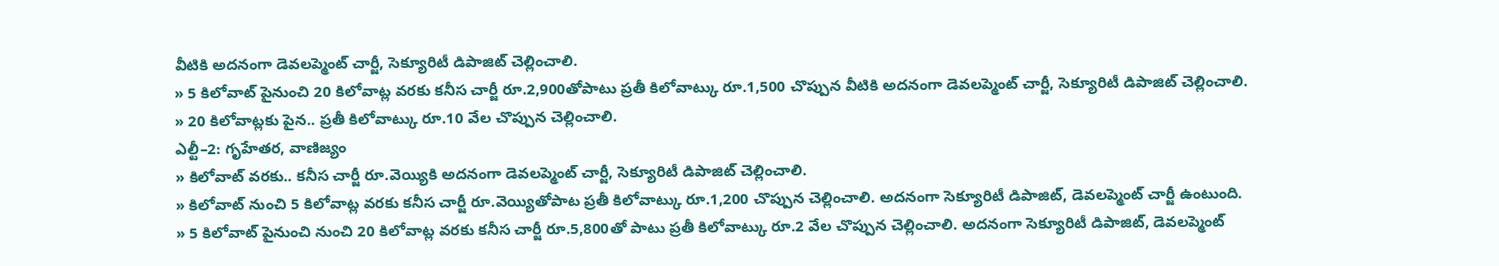వీటికి అదనంగా డెవలప్మెంట్ చార్జీ, సెక్యూరిటీ డిపాజిట్ చెల్లించాలి.
» 5 కిలోవాట్ పైనుంచి 20 కిలోవాట్ల వరకు కనీస చార్జీ రూ.2,900తోపాటు ప్రతీ కిలోవాట్కు రూ.1,500 చొప్పున వీటికి అదనంగా డెవలప్మెంట్ చార్జీ, సెక్యూరిటీ డిపాజిట్ చెల్లించాలి.
» 20 కిలోవాట్లకు పైన.. ప్రతీ కిలోవాట్కు రూ.10 వేల చొప్పున చెల్లించాలి.
ఎల్టీ–2: గృహేతర, వాణిజ్యం
» కిలోవాట్ వరకు.. కనీస చార్జీ రూ.వెయ్యికి అదనంగా డెవలప్మెంట్ చార్జీ, సెక్యూరిటీ డిపాజిట్ చెల్లించాలి.
» కిలోవాట్ నుంచి 5 కిలోవాట్ల వరకు కనీస చార్జీ రూ.వెయ్యితోపాట ప్రతీ కిలోవాట్కు రూ.1,200 చొప్పున చెల్లించాలి. అదనంగా సెక్యూరిటీ డిపాజిట్, డెవలప్మెంట్ చార్జీ ఉంటుంది.
» 5 కిలోవాట్ పైనుంచి నుంచి 20 కిలోవాట్ల వరకు కనీస చార్జీ రూ.5,800తో పాటు ప్రతీ కిలోవాట్కు రూ.2 వేల చొప్పున చెల్లించాలి. అదనంగా సెక్యూరిటీ డిపాజిట్, డెవలప్మెంట్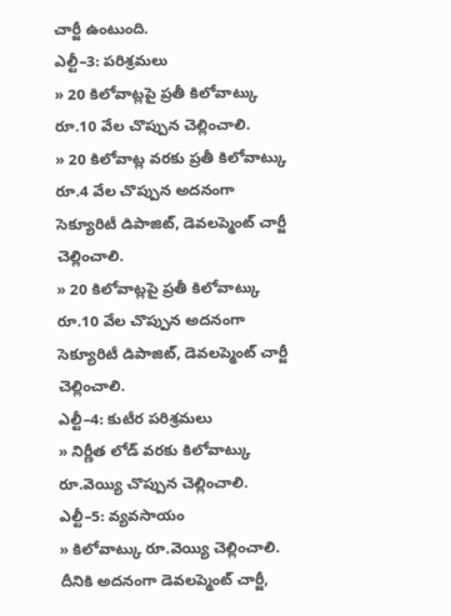చార్జీ ఉంటుంది.
ఎల్టీ–3: పరిశ్రమలు
» 20 కిలోవాట్లపై ప్రతీ కిలోవాట్కు రూ.10 వేల చొప్పున చెల్లించాలి.
» 20 కిలోవాట్ల వరకు ప్రతీ కిలోవాట్కు రూ.4 వేల చొప్పున అదనంగా సెక్యూరిటీ డిపాజిట్, డెవలప్మెంట్ చార్జీ చెల్లించాలి.
» 20 కిలోవాట్లపై ప్రతీ కిలోవాట్కు రూ.10 వేల చొప్పున అదనంగా సెక్యూరిటీ డిపాజిట్, డెవలప్మెంట్ చార్జీ చెల్లించాలి.
ఎల్టీ–4: కుటీర పరిశ్రమలు
» నిర్ణీత లోడ్ వరకు కిలోవాట్కు రూ.వెయ్యి చొప్పున చెల్లించాలి.
ఎల్టీ–5: వ్యవసాయం
» కిలోవాట్కు రూ.వెయ్యి చెల్లించాలి. దీనికి అదనంగా డెవలప్మెంట్ చార్జీ,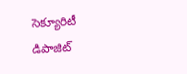సెక్యూరిటీ డిపాజిట్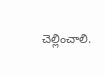చెల్లించాలి.